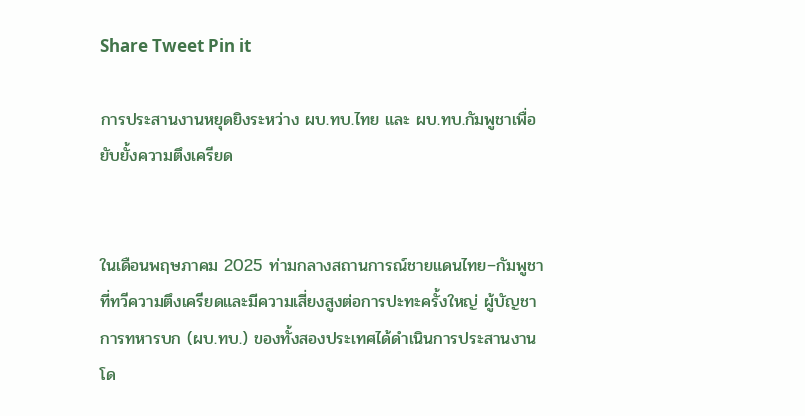Share Tweet Pin it

การประสานงานหยุดยิงระหว่าง ผบ.ทบ.ไทย และ ผบ.ทบ.กัมพูชาเพื่อยับยั้งความตึงเครียด


ในเดือนพฤษภาคม 2025 ท่ามกลางสถานการณ์ชายแดนไทย–กัมพูชาที่ทวีความตึงเครียดและมีความเสี่ยงสูงต่อการปะทะครั้งใหญ่ ผู้บัญชาการทหารบก (ผบ.ทบ.) ของทั้งสองประเทศได้ดำเนินการประสานงานโด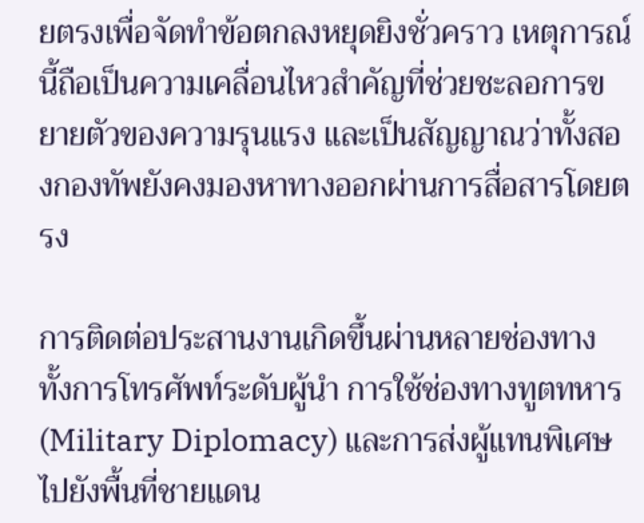ยตรงเพื่อจัดทำข้อตกลงหยุดยิงชั่วคราว เหตุการณ์นี้ถือเป็นความเคลื่อนไหวสำคัญที่ช่วยชะลอการขยายตัวของความรุนแรง และเป็นสัญญาณว่าทั้งสองกองทัพยังคงมองหาทางออกผ่านการสื่อสารโดยตรง

การติดต่อประสานงานเกิดขึ้นผ่านหลายช่องทาง ทั้งการโทรศัพท์ระดับผู้นำ การใช้ช่องทางทูตทหาร (Military Diplomacy) และการส่งผู้แทนพิเศษไปยังพื้นที่ชายแดน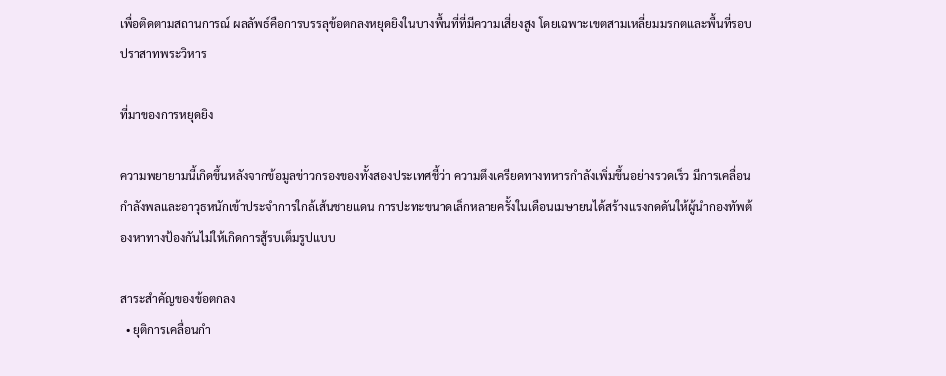เพื่อติดตามสถานการณ์ ผลลัพธ์คือการบรรลุข้อตกลงหยุดยิงในบางพื้นที่ที่มีความเสี่ยงสูง โดยเฉพาะเขตสามเหลี่ยมมรกตและพื้นที่รอบปราสาทพระวิหาร

ที่มาของการหยุดยิง

ความพยายามนี้เกิดขึ้นหลังจากข้อมูลข่าวกรองของทั้งสองประเทศชี้ว่า ความตึงเครียดทางทหารกำลังเพิ่มขึ้นอย่างรวดเร็ว มีการเคลื่อนกำลังพลและอาวุธหนักเข้าประจำการใกล้เส้นชายแดน การปะทะขนาดเล็กหลายครั้งในเดือนเมษายนได้สร้างแรงกดดันให้ผู้นำกองทัพต้องหาทางป้องกันไม่ให้เกิดการสู้รบเต็มรูปแบบ

สาระสำคัญของข้อตกลง
  • ยุติการเคลื่อนกำ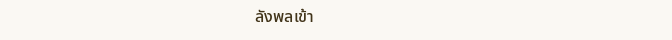ลังพลเข้า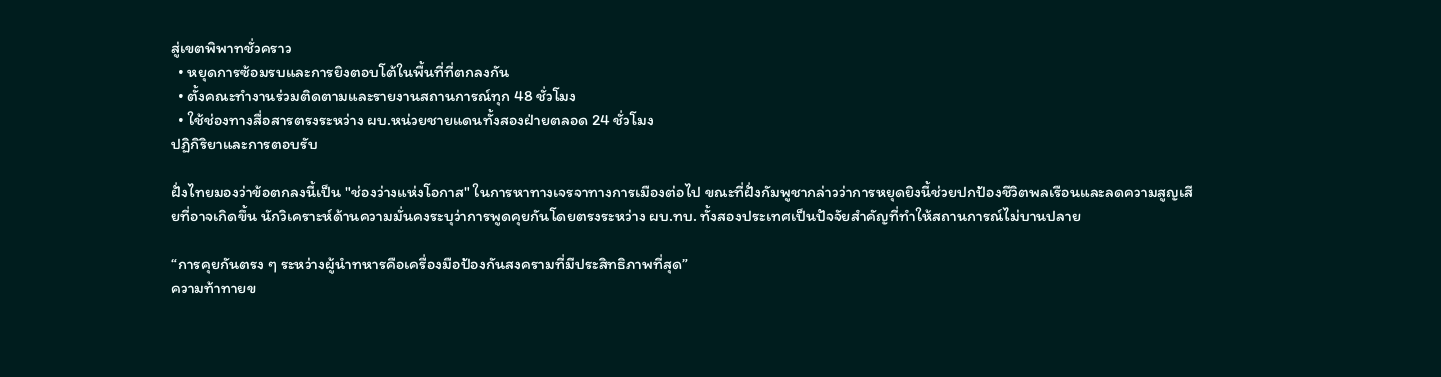สู่เขตพิพาทชั่วคราว
  • หยุดการซ้อมรบและการยิงตอบโต้ในพื้นที่ที่ตกลงกัน
  • ตั้งคณะทำงานร่วมติดตามและรายงานสถานการณ์ทุก 48 ชั่วโมง
  • ใช้ช่องทางสื่อสารตรงระหว่าง ผบ.หน่วยชายแดนทั้งสองฝ่ายตลอด 24 ชั่วโมง
ปฏิกิริยาและการตอบรับ

ฝั่งไทยมองว่าข้อตกลงนี้เป็น "ช่องว่างแห่งโอกาส" ในการหาทางเจรจาทางการเมืองต่อไป ขณะที่ฝั่งกัมพูชากล่าวว่าการหยุดยิงนี้ช่วยปกป้องชีวิตพลเรือนและลดความสูญเสียที่อาจเกิดขึ้น นักวิเคราะห์ด้านความมั่นคงระบุว่าการพูดคุยกันโดยตรงระหว่าง ผบ.ทบ. ทั้งสองประเทศเป็นปัจจัยสำคัญที่ทำให้สถานการณ์ไม่บานปลาย

“การคุยกันตรง ๆ ระหว่างผู้นำทหารคือเครื่องมือป้องกันสงครามที่มีประสิทธิภาพที่สุด”
ความท้าทายข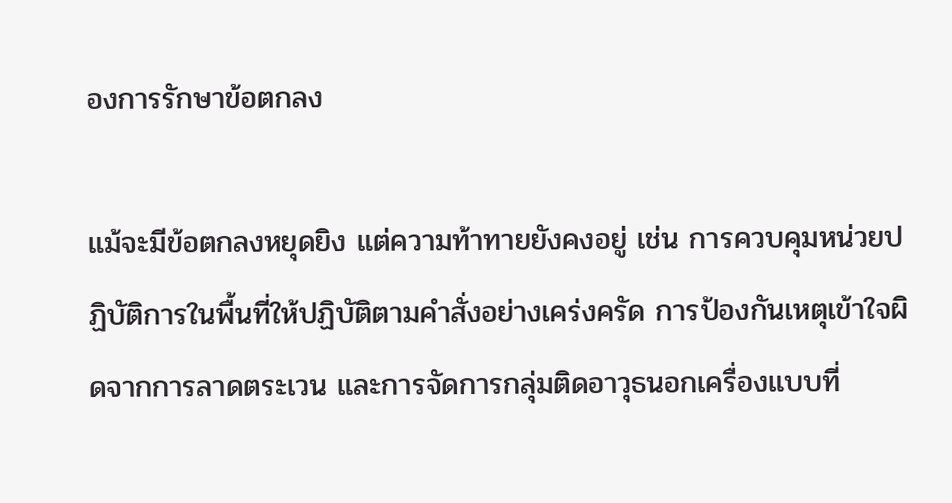องการรักษาข้อตกลง

แม้จะมีข้อตกลงหยุดยิง แต่ความท้าทายยังคงอยู่ เช่น การควบคุมหน่วยปฏิบัติการในพื้นที่ให้ปฏิบัติตามคำสั่งอย่างเคร่งครัด การป้องกันเหตุเข้าใจผิดจากการลาดตระเวน และการจัดการกลุ่มติดอาวุธนอกเครื่องแบบที่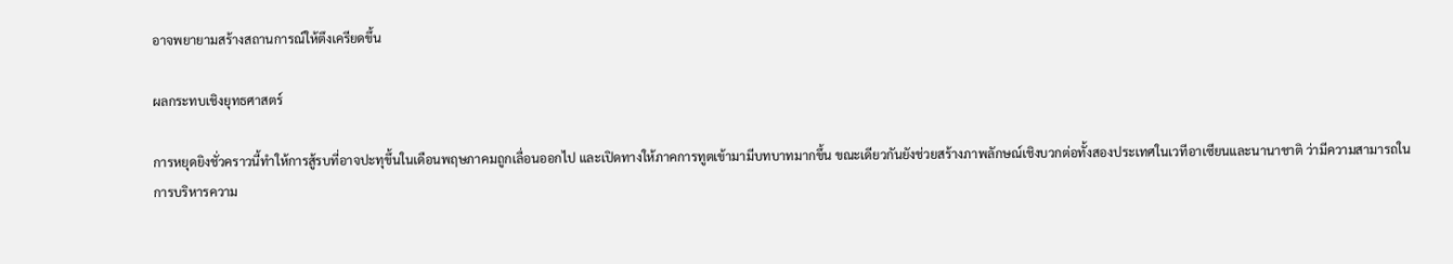อาจพยายามสร้างสถานการณ์ให้ตึงเครียดขึ้น

ผลกระทบเชิงยุทธศาสตร์

การหยุดยิงชั่วคราวนี้ทำให้การสู้รบที่อาจปะทุขึ้นในเดือนพฤษภาคมถูกเลื่อนออกไป และเปิดทางให้ภาคการทูตเข้ามามีบทบาทมากขึ้น ขณะเดียวกันยังช่วยสร้างภาพลักษณ์เชิงบวกต่อทั้งสองประเทศในเวทีอาเซียนและนานาชาติ ว่ามีความสามารถในการบริหารความ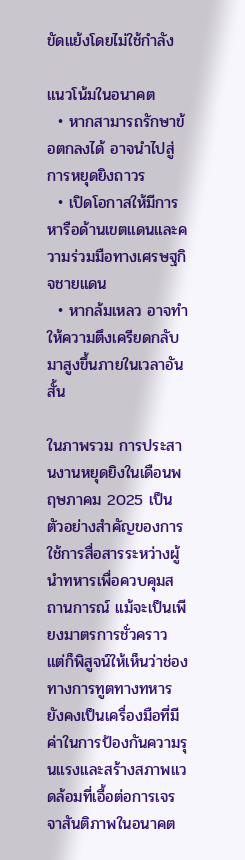ขัดแย้งโดยไม่ใช้กำลัง

แนวโน้มในอนาคต
  • หากสามารถรักษาข้อตกลงได้ อาจนำไปสู่การหยุดยิงถาวร
  • เปิดโอกาสให้มีการหารือด้านเขตแดนและความร่วมมือทางเศรษฐกิจชายแดน
  • หากล้มเหลว อาจทำให้ความตึงเครียดกลับมาสูงขึ้นภายในเวลาอันสั้น

ในภาพรวม การประสานงานหยุดยิงในเดือนพฤษภาคม 2025 เป็นตัวอย่างสำคัญของการใช้การสื่อสารระหว่างผู้นำทหารเพื่อควบคุมสถานการณ์ แม้จะเป็นเพียงมาตรการชั่วคราว แต่ก็พิสูจน์ให้เห็นว่าช่องทางการทูตทางทหารยังคงเป็นเครื่องมือที่มีค่าในการป้องกันความรุนแรงและสร้างสภาพแวดล้อมที่เอื้อต่อการเจรจาสันติภาพในอนาคต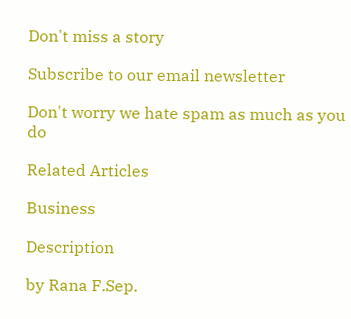Don't miss a story

Subscribe to our email newsletter

Don't worry we hate spam as much as you do

Related Articles

Business

Description

by Rana F.Sep.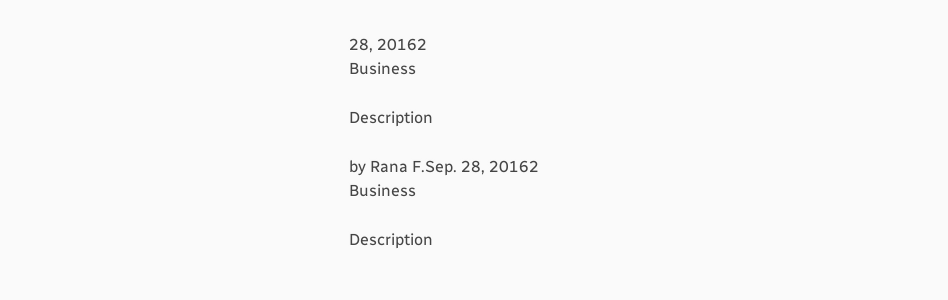28, 20162
Business

Description

by Rana F.Sep. 28, 20162
Business

Description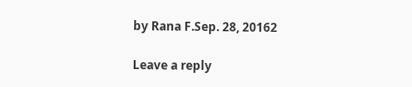by Rana F.Sep. 28, 20162

Leave a reply